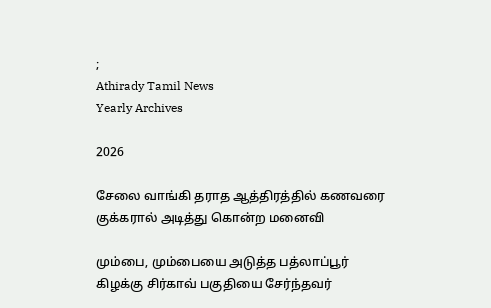;
Athirady Tamil News
Yearly Archives

2026

சேலை வாங்கி தராத ஆத்திரத்தில் கணவரை குக்கரால் அடித்து கொன்ற மனைவி

மும்பை, மும்பையை அடுத்த பத்லாப்பூர் கிழக்கு சிர்காவ் பகுதியை சேர்ந்தவர்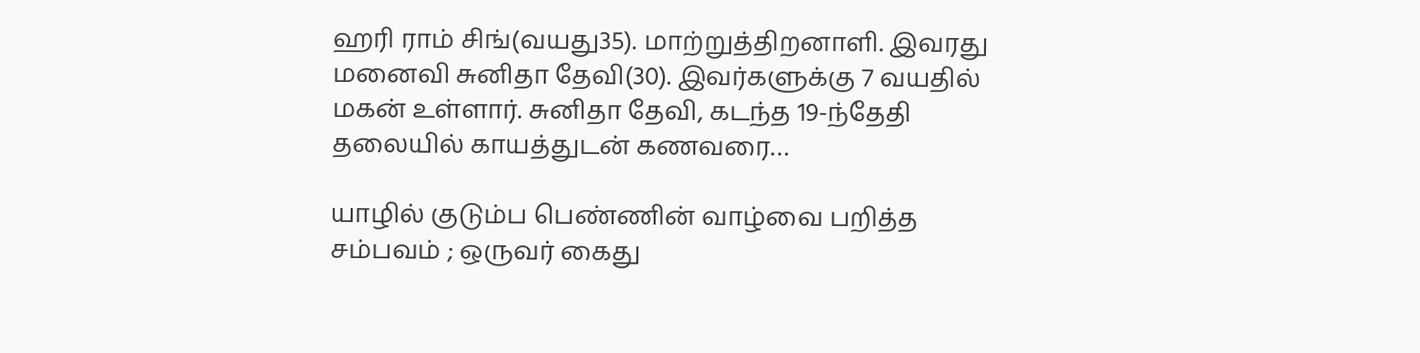ஹரி ராம் சிங்(வயது35). மாற்றுத்திறனாளி. இவரது மனைவி சுனிதா தேவி(30). இவர்களுக்கு 7 வயதில் மகன் உள்ளார். சுனிதா தேவி, கடந்த 19-ந்தேதி தலையில் காயத்துடன் கணவரை…

யாழில் குடும்ப பெண்ணின் வாழ்வை பறித்த சம்பவம் ; ஒருவர் கைது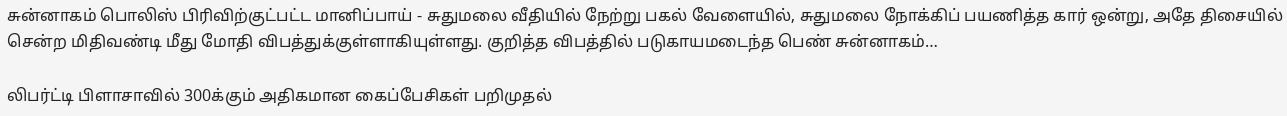சுன்னாகம் பொலிஸ் பிரிவிற்குட்பட்ட மானிப்பாய் - சுதுமலை வீதியில் நேற்று பகல் வேளையில், சுதுமலை நோக்கிப் பயணித்த கார் ஒன்று, அதே திசையில் சென்ற மிதிவண்டி மீது மோதி விபத்துக்குள்ளாகியுள்ளது. குறித்த விபத்தில் படுகாயமடைந்த பெண் சுன்னாகம்…

லிபர்ட்டி பிளாசாவில் 300க்கும் அதிகமான கைப்பேசிகள் பறிமுதல்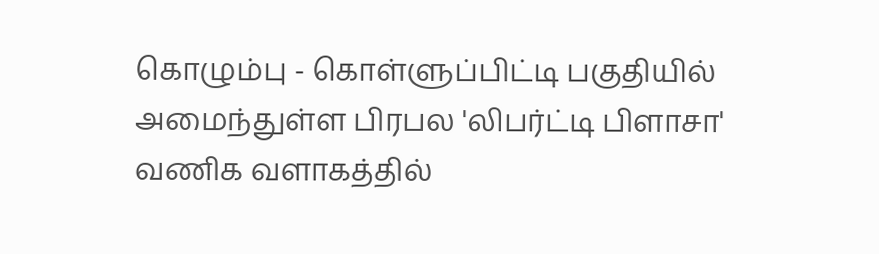கொழும்பு - கொள்ளுப்பிட்டி பகுதியில் அமைந்துள்ள பிரபல 'லிபர்ட்டி பிளாசா' வணிக வளாகத்தில்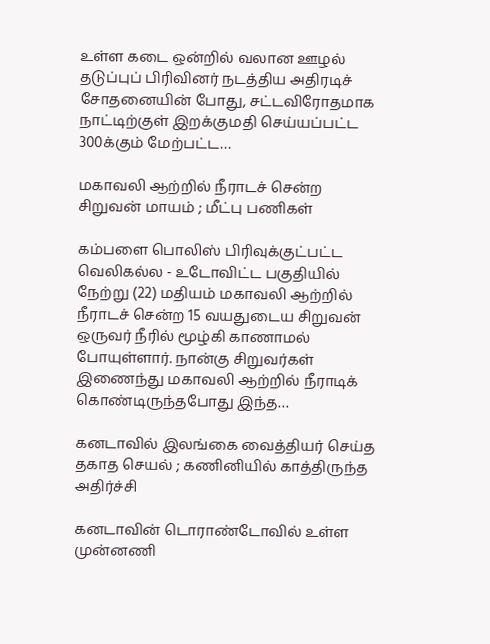உள்ள கடை ஒன்றில் வலான ஊழல் தடுப்புப் பிரிவினர் நடத்திய அதிரடிச் சோதனையின் போது, சட்டவிரோதமாக நாட்டிற்குள் இறக்குமதி செய்யப்பட்ட 300க்கும் மேற்பட்ட…

மகாவலி ஆற்றில் நீராடச் சென்ற சிறுவன் மாயம் ; மீட்பு பணிகள்

கம்பளை பொலிஸ் பிரிவுக்குட்பட்ட வெலிகல்ல - உடோவிட்ட பகுதியில் நேற்று (22) மதியம் மகாவலி ஆற்றில் நீராடச் சென்ற 15 வயதுடைய சிறுவன் ஒருவர் நீரில் மூழ்கி காணாமல் போயுள்ளார். நான்கு சிறுவர்கள் இணைந்து மகாவலி ஆற்றில் நீராடிக் கொண்டிருந்தபோது இந்த…

கனடாவில் இலங்கை வைத்தியர் செய்த தகாத செயல் ; கணினியில் காத்திருந்த அதிர்ச்சி

கனடாவின் டொராண்டோவில் உள்ள முன்னணி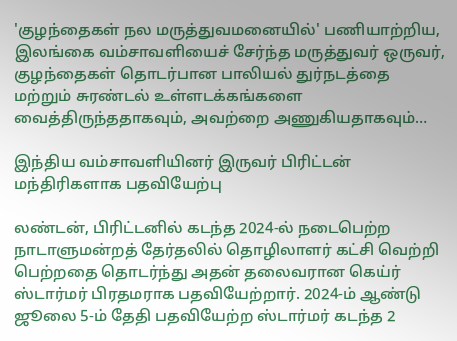'குழந்தைகள் நல மருத்துவமனையில்' பணியாற்றிய, இலங்கை வம்சாவளியைச் சேர்ந்த மருத்துவர் ஒருவர், குழந்தைகள் தொடர்பான பாலியல் துர்நடத்தை மற்றும் சுரண்டல் உள்ளடக்கங்களை வைத்திருந்ததாகவும், அவற்றை அணுகியதாகவும்…

இந்திய வம்சாவளியினர் இருவர் பிரிட்டன் மந்திரிகளாக பதவியேற்பு

லண்டன், பிரிட்டனில் கடந்த 2024-ல் நடைபெற்ற நாடாளுமன்றத் தேர்தலில் தொழிலாளர் கட்சி வெற்றி பெற்றதை தொடர்ந்து அதன் தலைவரான கெய்ர் ஸ்டார்மர் பிரதமராக பதவியேற்றார். 2024-ம் ஆண்டு ஜூலை 5-ம் தேதி பதவியேற்ற ஸ்டார்மர் கடந்த 2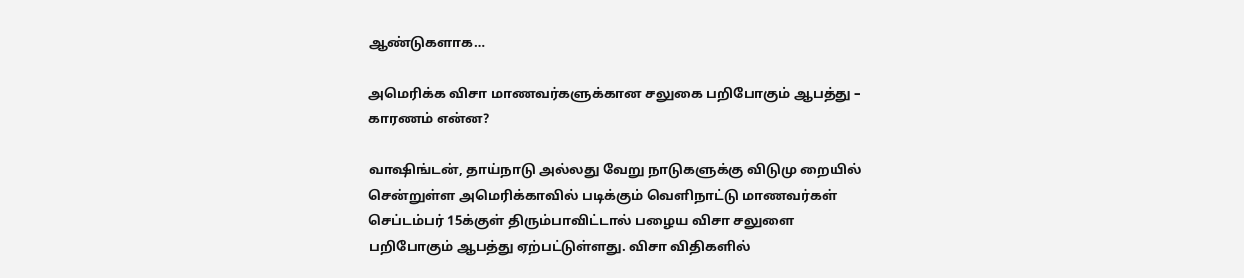ஆண்டுகளாக…

அமெரிக்க விசா மாணவர்களுக்கான சலுகை பறிபோகும் ஆபத்து – காரணம் என்ன?

வாஷிங்டன், தாய்நாடு அல்லது வேறு நாடுகளுக்கு விடுமு றையில் சென்றுள்ள அமெரிக்காவில் படிக்கும் வெளிநாட்டு மாணவர்கள் செப்டம்பர் 15க்குள் திரும்பாவிட்டால் பழைய விசா சலுளை பறிபோகும் ஆபத்து ஏற்பட்டுள்ளது. விசா விதிகளில்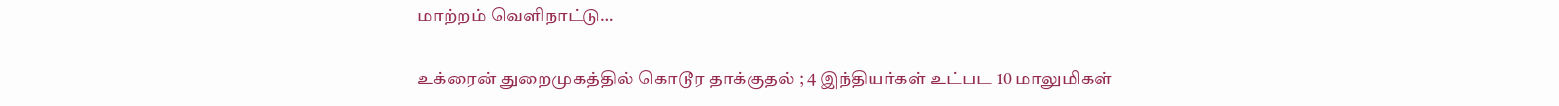மாற்றம் வெளிநாட்டு…

உக்ரைன் துறைமுகத்தில் கொடூர தாக்குதல் ; 4 இந்தியர்கள் உட்பட 10 மாலுமிகள்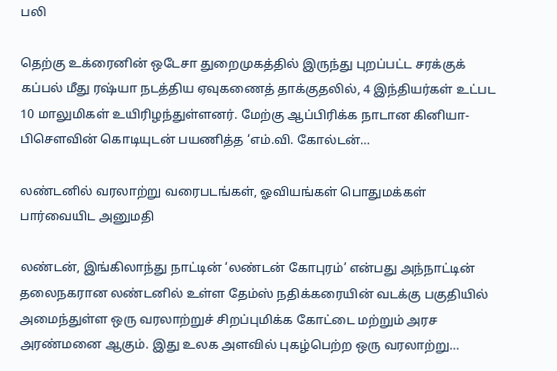பலி

தெற்கு உக்ரைனின் ஒடேசா துறைமுகத்தில் இருந்து புறப்பட்ட சரக்குக் கப்பல் மீது ரஷ்யா நடத்திய ஏவுகணைத் தாக்குதலில், 4 இந்தியர்கள் உட்பட 10 மாலுமிகள் உயிரிழந்துள்ளனர். மேற்கு ஆப்பிரிக்க நாடான கினியா-பிசௌவின் கொடியுடன் பயணித்த ‘எம்.வி. கோல்டன்…

லண்டனில் வரலாற்று வரைபடங்கள், ஓவியங்கள் பொதுமக்கள் பார்வையிட அனுமதி

லண்டன், இங்கிலாந்து நாட்டின் ‘லண்டன் கோபுரம்’ என்பது அந்நாட்டின் தலைநகரான லண்டனில் உள்ள தேம்ஸ் நதிக்கரையின் வடக்கு பகுதியில் அமைந்துள்ள ஒரு வரலாற்றுச் சிறப்புமிக்க கோட்டை மற்றும் அரச அரண்மனை ஆகும். இது உலக அளவில் புகழ்பெற்ற ஒரு வரலாற்று…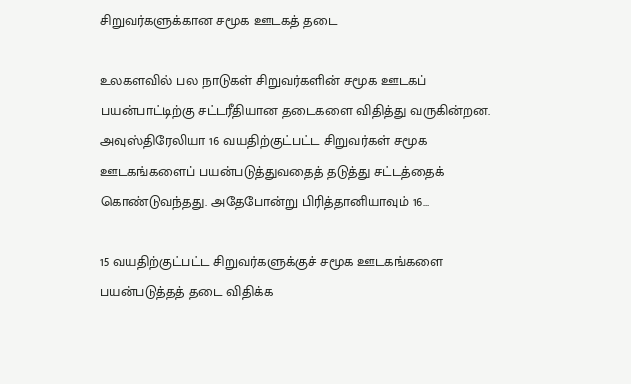சிறுவர்களுக்கான சமூக ஊடகத் தடை

உலகளவில் பல நாடுகள் சிறுவர்களின் சமூக ஊடகப் பயன்பாட்டிற்கு சட்டரீதியான தடைகளை விதித்து வருகின்றன. அவுஸ்திரேலியா 16 வயதிற்குட்பட்ட சிறுவர்கள் சமூக ஊடகங்களைப் பயன்படுத்துவதைத் தடுத்து சட்டத்தைக் கொண்டுவந்தது. அதேபோன்று பிரித்தானியாவும் 16…

15 வயதிற்குட்பட்ட சிறுவர்களுக்குச் சமூக ஊடகங்களை பயன்படுத்தத் தடை விதிக்க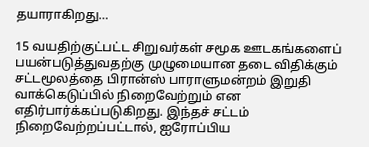தயாராகிறது…

15 வயதிற்குட்பட்ட சிறுவர்கள் சமூக ஊடகங்களைப் பயன்படுத்துவதற்கு முழுமையான தடை விதிக்கும் சட்டமூலத்தை பிரான்ஸ் பாராளுமன்றம் இறுதி வாக்கெடுப்பில் நிறைவேற்றும் என எதிர்பார்க்கப்படுகிறது. இந்தச் சட்டம் நிறைவேற்றப்பட்டால், ஐரோப்பிய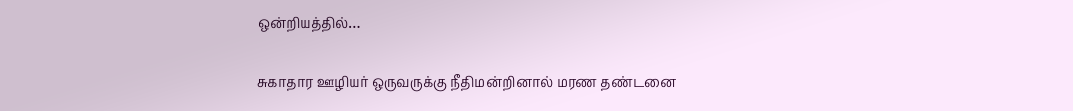ஒன்றியத்தில்…

சுகாதார ஊழியர் ஒருவருக்கு நீதிமன்றினால் மரண தண்டனை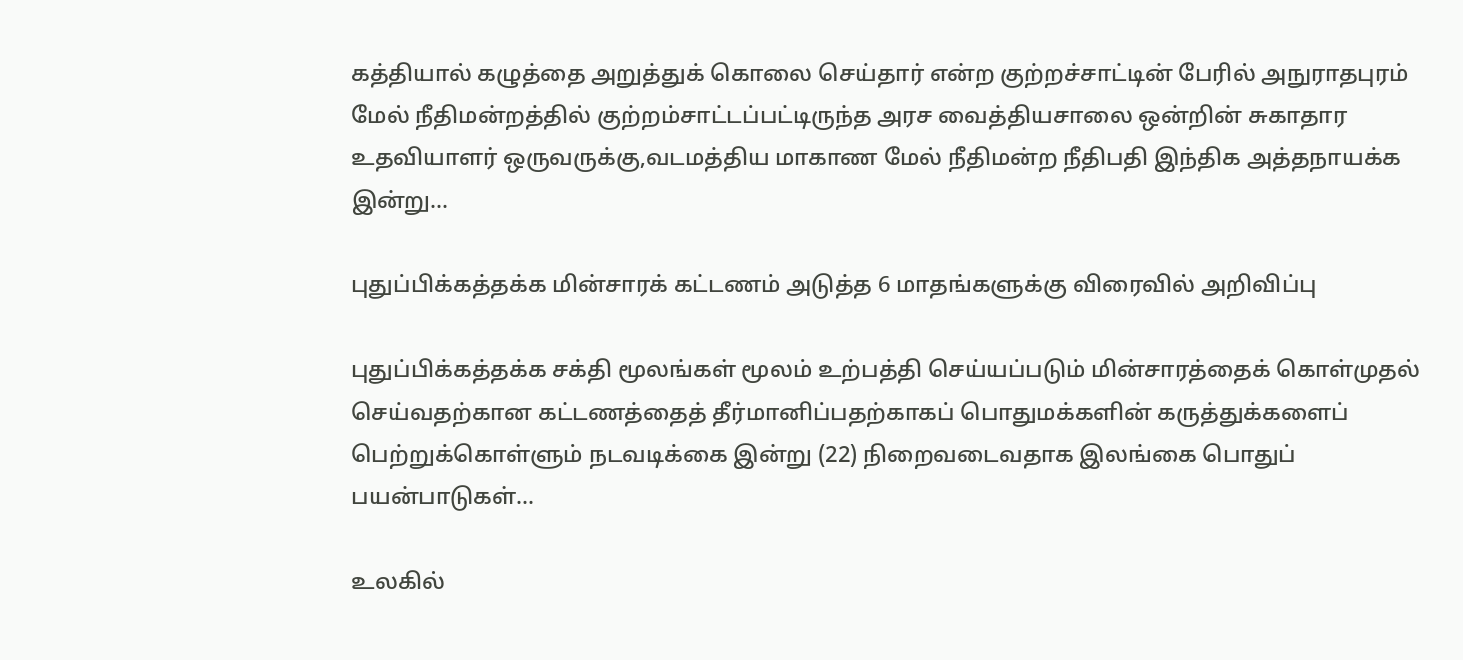கத்தியால் கழுத்தை அறுத்துக் கொலை செய்தார் என்ற குற்றச்சாட்டின் பேரில் அநுராதபுரம் மேல் நீதிமன்றத்தில் குற்றம்சாட்டப்பட்டிருந்த அரச வைத்தியசாலை ஒன்றின் சுகாதார உதவியாளர் ஒருவருக்கு,வடமத்திய மாகாண மேல் நீதிமன்ற நீதிபதி இந்திக அத்தநாயக்க இன்று…

புதுப்பிக்கத்தக்க மின்சாரக் கட்டணம் அடுத்த 6 மாதங்களுக்கு விரைவில் அறிவிப்பு

புதுப்பிக்கத்தக்க சக்தி மூலங்கள் மூலம் உற்பத்தி செய்யப்படும் மின்சாரத்தைக் கொள்முதல் செய்வதற்கான கட்டணத்தைத் தீர்மானிப்பதற்காகப் பொதுமக்களின் கருத்துக்களைப் பெற்றுக்கொள்ளும் நடவடிக்கை இன்று (22) நிறைவடைவதாக இலங்கை பொதுப் பயன்பாடுகள்…

உலகில்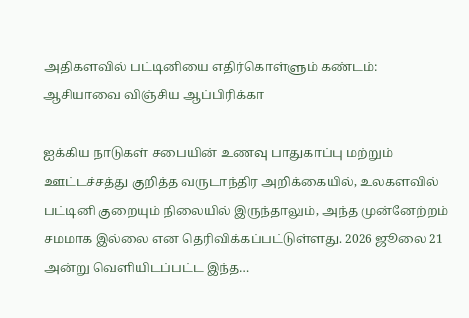அதிகளவில் பட்டினியை எதிர்கொள்ளும் கண்டம்: ஆசியாவை விஞ்சிய ஆப்பிரிக்கா

ஐக்கிய நாடுகள் சபையின் உணவு பாதுகாப்பு மற்றும் ஊட்டச்சத்து குறித்த வருடாந்திர அறிக்கையில், உலகளவில் பட்டினி குறையும் நிலையில் இருந்தாலும், அந்த முன்னேற்றம் சமமாக இல்லை என தெரிவிக்கப்பட்டுள்ளது. 2026 ஜூலை 21 அன்று வெளியிடப்பட்ட இந்த…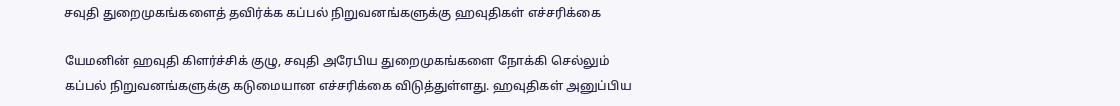சவுதி துறைமுகங்களைத் தவிர்க்க கப்பல் நிறுவனங்களுக்கு ஹவுதிகள் எச்சரிக்கை

யேமனின் ஹவுதி கிளர்ச்சிக் குழு, சவுதி அரேபிய துறைமுகங்களை நோக்கி செல்லும் கப்பல் நிறுவனங்களுக்கு கடுமையான எச்சரிக்கை விடுத்துள்ளது. ஹவுதிகள் அனுப்பிய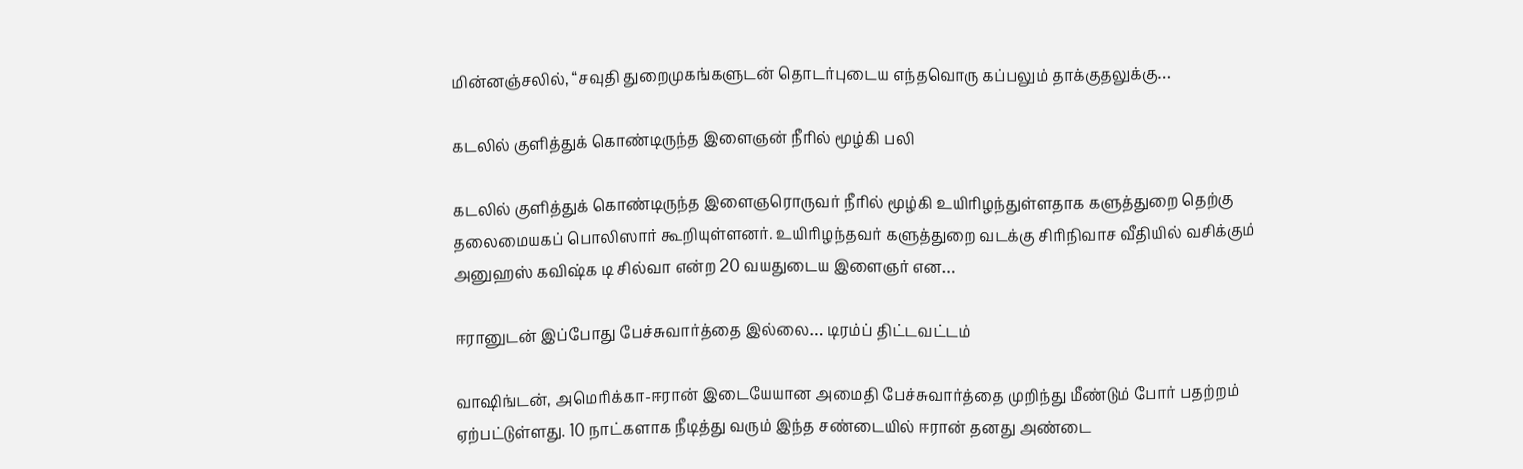மின்னஞ்சலில், “சவுதி துறைமுகங்களுடன் தொடர்புடைய எந்தவொரு கப்பலும் தாக்குதலுக்கு…

கடலில் குளித்துக் கொண்டிருந்த இளைஞன் நீரில் மூழ்கி பலி

கடலில் குளித்துக் கொண்டிருந்த இளைஞரொருவர் நீரில் மூழ்கி உயிரிழந்துள்ளதாக களுத்துறை தெற்கு தலைமையகப் பொலிஸார் கூறியுள்ளனர். உயிரிழந்தவர் களுத்துறை வடக்கு சிரிநிவாச வீதியில் வசிக்கும் அனுஹஸ் கவிஷ்க டி சில்வா என்ற 20 வயதுடைய இளைஞர் என…

ஈரானுடன் இப்போது பேச்சுவார்த்தை இல்லை… டிரம்ப் திட்டவட்டம்

வாஷிங்டன், அமெரிக்கா-ஈரான் இடையேயான அமைதி பேச்சுவார்த்தை முறிந்து மீண்டும் போர் பதற்றம் ஏற்பட்டுள்ளது. 10 நாட்களாக நீடித்து வரும் இந்த சண்டையில் ஈரான் தனது அண்டை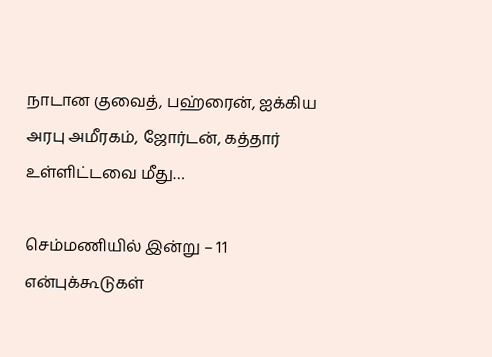நாடான குவைத், பஹ்ரைன், ஐக்கிய அரபு அமீரகம், ஜோர்டன், கத்தார் உள்ளிட்டவை மீது…

செம்மணியில் இன்று – 11 என்புக்கூடுகள்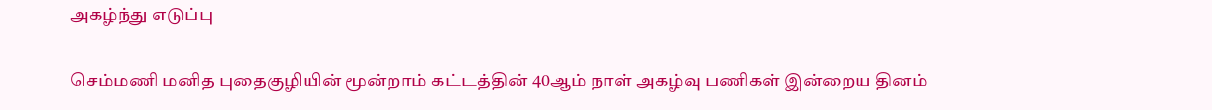அகழ்ந்து எடுப்பு

செம்மணி மனித புதைகுழியின் மூன்றாம் கட்டத்தின் 40ஆம் நாள் அகழ்வு பணிகள் இன்றைய தினம்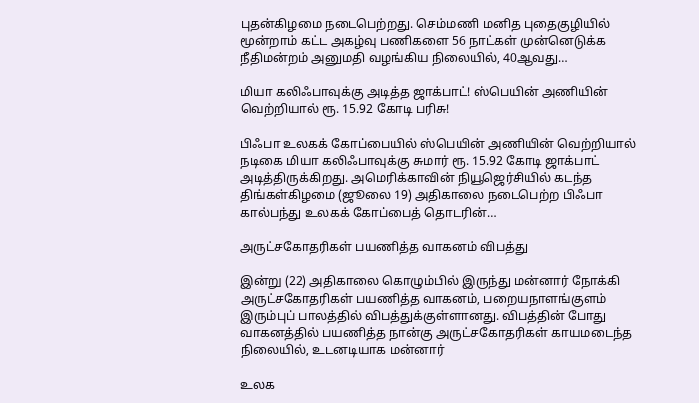புதன்கிழமை நடைபெற்றது. செம்மணி மனித புதைகுழியில் மூன்றாம் கட்ட அகழ்வு பணிகளை 56 நாட்கள் முன்னெடுக்க நீதிமன்றம் அனுமதி வழங்கிய நிலையில், 40ஆவது…

மியா கலிஃபாவுக்கு அடித்த ஜாக்பாட்! ஸ்பெயின் அணியின் வெற்றியால் ரூ. 15.92 கோடி பரிசு!

பிஃபா உலகக் கோப்பையில் ஸ்பெயின் அணியின் வெற்றியால் நடிகை மியா கலிஃபாவுக்கு சுமார் ரூ. 15.92 கோடி ஜாக்பாட் அடித்திருக்கிறது. அமெரிக்காவின் நியூஜெர்சியில் கடந்த திங்கள்கிழமை (ஜூலை 19) அதிகாலை நடைபெற்ற பிஃபா கால்பந்து உலகக் கோப்பைத் தொடரின்…

அருட்சகோதரிகள் பயணித்த வாகனம் விபத்து

இன்று (22) அதிகாலை கொழும்பில் இருந்து மன்னார் நோக்கி அருட்சகோதரிகள் பயணித்த வாகனம், பறையநாளங்குளம் இரும்புப் பாலத்தில் விபத்துக்குள்ளானது. விபத்தின் போது வாகனத்தில் பயணித்த நான்கு அருட்சகோதரிகள் காயமடைந்த நிலையில், உடனடியாக மன்னார்

உலக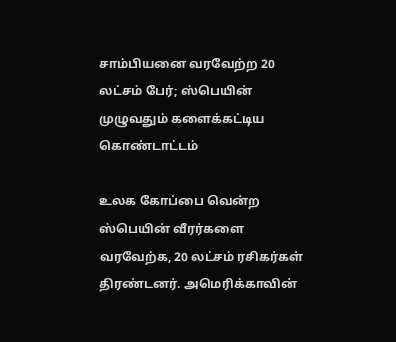சாம்பியனை வரவேற்ற 20 லட்சம் பேர்; ஸ்பெயின் முழுவதும் களைக்கட்டிய கொண்டாட்டம்

உலக கோப்பை வென்ற ஸ்பெயின் வீரர்களை வரவேற்க, 20 லட்சம் ரசிகர்கள் திரண்டனர். அமெரிக்காவின்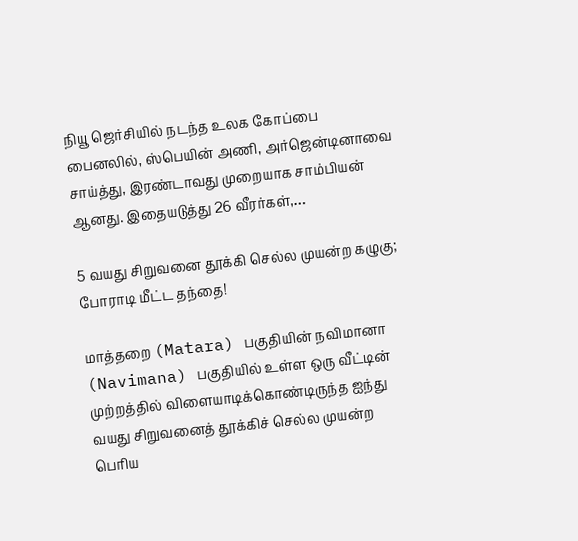நியூ ஜெர்சியில் நடந்த உலக கோப்பை பைனலில், ஸ்பெயின் அணி, அர்ஜென்டினாவை சாய்த்து, இரண்டாவது முறையாக சாம்பியன் ஆனது. இதையடுத்து 26 வீரர்கள்,…

5 வயது சிறுவனை தூக்கி செல்ல முயன்ற கழுகு; போராடி மீட்ட தந்தை!

மாத்தறை (Matara) பகுதியின் நவிமானா (Navimana) பகுதியில் உள்ள ஒரு வீட்டின் முற்றத்தில் விளையாடிக்கொண்டிருந்த ஐந்து வயது சிறுவனைத் தூக்கிச் செல்ல முயன்ற பெரிய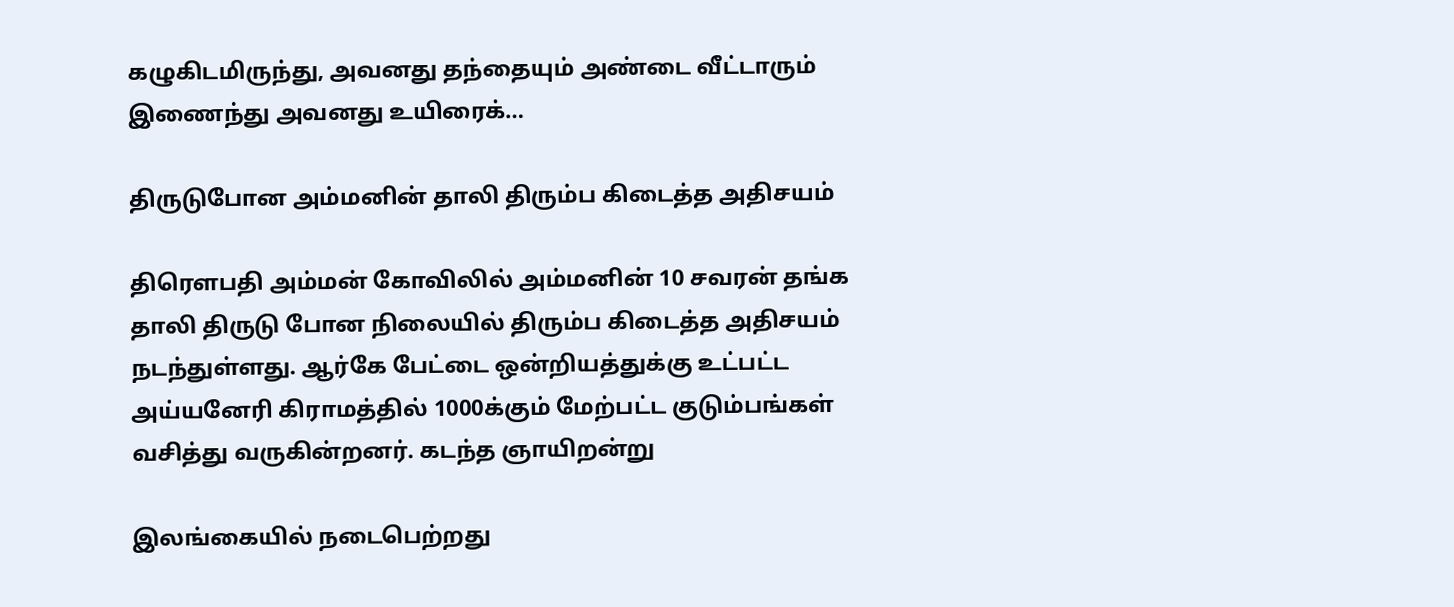கழுகிடமிருந்து, அவனது தந்தையும் அண்டை வீட்டாரும் இணைந்து அவனது உயிரைக்…

திருடுபோன அம்மனின் தாலி திரும்ப கிடைத்த அதிசயம்

திரௌபதி அம்மன் கோவிலில் அம்மனின் 10 சவரன் தங்க தாலி திருடு போன நிலையில் திரும்ப கிடைத்த அதிசயம் நடந்துள்ளது. ஆர்கே பேட்டை ஒன்றியத்துக்கு உட்பட்ட அய்யனேரி கிராமத்தில் 1000க்கும் மேற்பட்ட குடும்பங்கள் வசித்து வருகின்றனர். கடந்த ஞாயிறன்று

இலங்கையில் நடைபெற்றது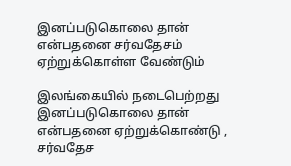இனப்படுகொலை தான் என்பதனை சர்வதேசம் ஏற்றுக்கொள்ள வேண்டும்

இலங்கையில் நடைபெற்றது இனப்படுகொலை தான் என்பதனை ஏற்றுக்கொண்டு , சர்வதேச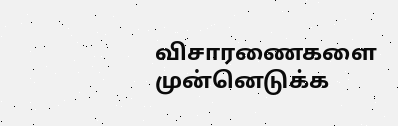விசாரணைகளை முன்னெடுக்க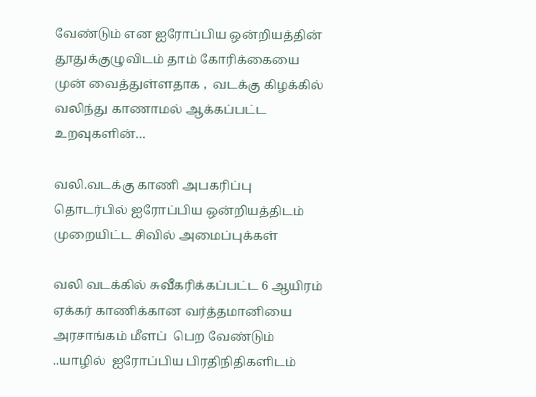வேண்டும் என ஐரோப்பிய ஒன்றியத்தின் தூதுக்குழுவிடம் தாம் கோரிக்கையை முன் வைத்துள்ளதாக ,  வடக்கு கிழக்கில் வலிந்து காணாமல் ஆக்கப்பட்ட உறவுகளின்…

வலி.வடக்கு காணி அபகரிப்பு தொடர்பில் ஐரோப்பிய ஒன்றியத்திடம் முறையிட்ட சிவில் அமைப்புக்கள்

வலி வடக்கில் சுவீகரிக்கப்பட்ட 6 ஆயிரம் ஏக்கர் காணிக்கான வர்த்தமானியை அரசாங்கம் மீளப்  பெற வேண்டும் ..யாழில்  ஐரோப்பிய பிரதிநிதிகளிடம்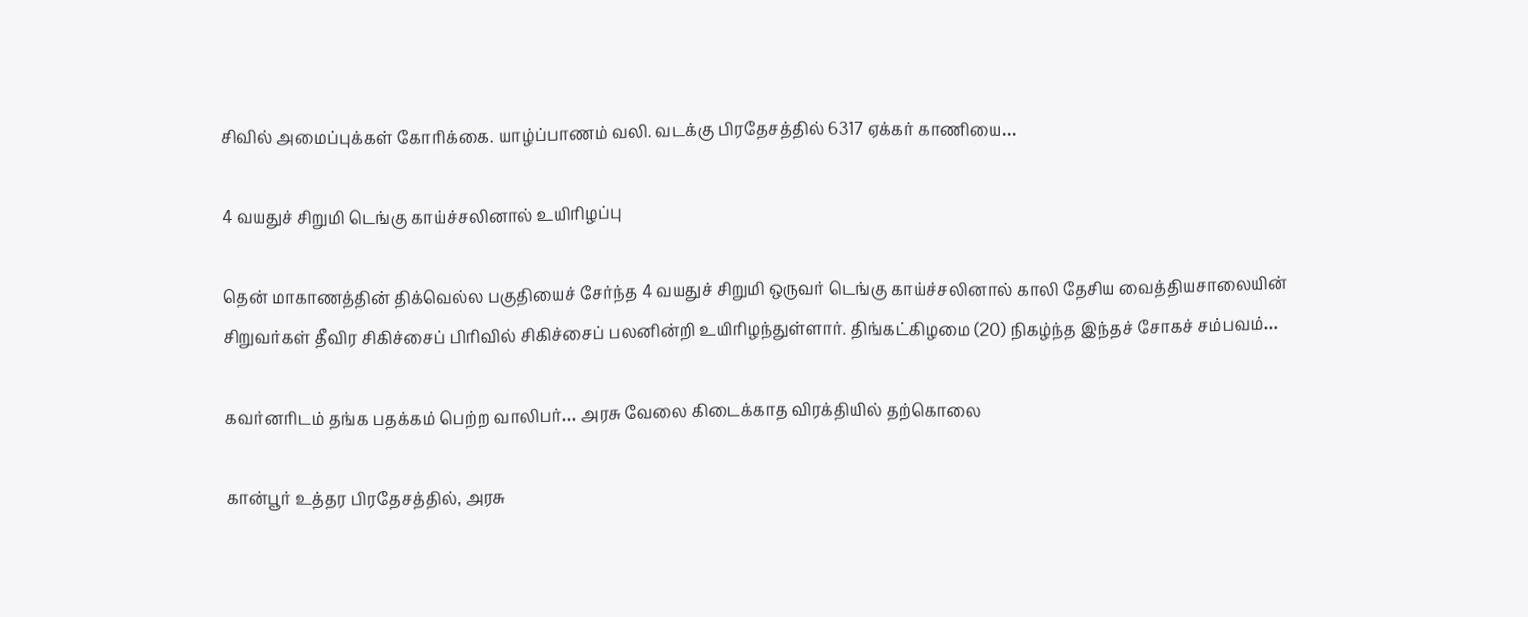சிவில் அமைப்புக்கள் கோரிக்கை. யாழ்ப்பாணம் வலி. வடக்கு பிரதேசத்தில் 6317 ஏக்கர் காணியை…

4 வயதுச் சிறுமி டெங்கு காய்ச்சலினால் உயிரிழப்பு

தென் மாகாணத்தின் திக்வெல்ல பகுதியைச் சேர்ந்த 4 வயதுச் சிறுமி ஒருவர் டெங்கு காய்ச்சலினால் காலி தேசிய வைத்தியசாலையின் சிறுவர்கள் தீவிர சிகிச்சைப் பிரிவில் சிகிச்சைப் பலனின்றி உயிரிழந்துள்ளார். திங்கட்கிழமை (20) நிகழ்ந்த இந்தச் சோகச் சம்பவம்…

கவர்னரிடம் தங்க பதக்கம் பெற்ற வாலிபர்… அரசு வேலை கிடைக்காத விரக்தியில் தற்கொலை

கான்பூர் உத்தர பிரதேசத்தில், அரசு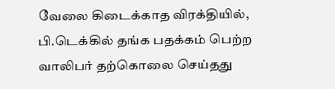வேலை கிடைக்காத விரக்தியில், பி.டெக்கில் தங்க பதக்கம் பெற்ற வாலிபர் தற்கொலை செய்தது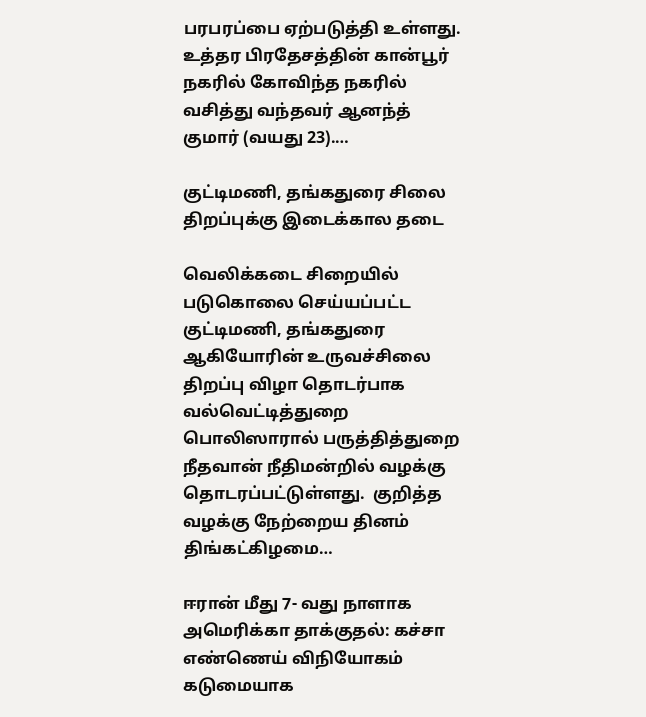பரபரப்பை ஏற்படுத்தி உள்ளது. உத்தர பிரதேசத்தின் கான்பூர் நகரில் கோவிந்த நகரில் வசித்து வந்தவர் ஆனந்த் குமார் (வயது 23).…

குட்டிமணி, தங்கதுரை சிலை திறப்புக்கு இடைக்கால தடை

வெலிக்கடை சிறையில் படுகொலை செய்யப்பட்ட குட்டிமணி, தங்கதுரை ஆகியோரின் உருவச்சிலை திறப்பு விழா தொடர்பாக வல்வெட்டித்துறை பொலிஸாரால் பருத்தித்துறை நீதவான் நீதிமன்றில் வழக்கு தொடரப்பட்டுள்ளது.  குறித்த வழக்கு நேற்றைய தினம் திங்கட்கிழமை…

ஈரான் மீது 7- வது நாளாக அமெரிக்கா தாக்குதல்: கச்சா எண்ணெய் விநியோகம் கடுமையாக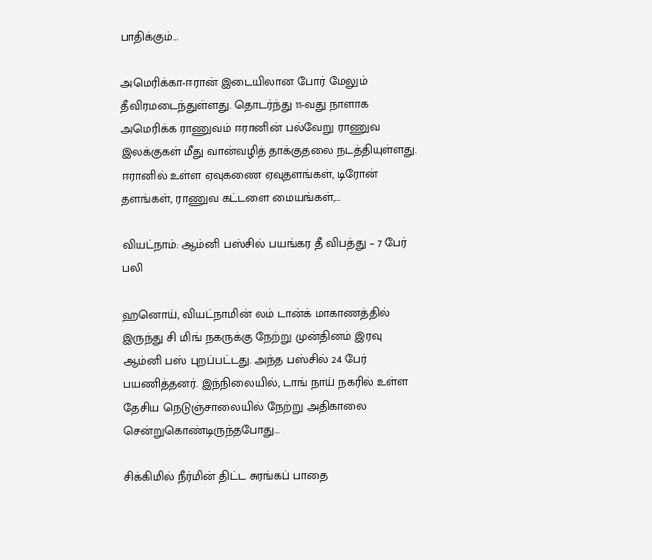பாதிக்கும்…

அமெரிக்கா-ஈரான் இடையிலான போர் மேலும் தீவிரமடைந்துள்ளது. தொடர்ந்து 11-வது நாளாக அமெரிக்க ராணுவம் ஈரானின் பல்வேறு ராணுவ இலக்குகள் மீது வான்வழித் தாக்குதலை நடத்தியுள்ளது. ஈரானில் உள்ள ஏவுகணை ஏவுதளங்கள், டிரோன் தளங்கள், ராணுவ கட்டளை மையங்கள்,…

வியட்நாம்: ஆம்னி பஸ்சில் பயங்கர தீ விபத்து – 7 பேர் பலி

ஹனொய், வியட்நாமின் லம் டான்க் மாகாணத்தில் இருந்து சி மிங் நகருக்கு நேற்று முன்தினம் இரவு ஆம்னி பஸ் புறப்பட்டது. அந்த பஸ்சில் 24 பேர் பயணித்தனர். இந்நிலையில், டாங் நாய் நகரில் உள்ள தேசிய நெடுஞ்சாலையில் நேற்று அதிகாலை சென்றுகொண்டிருந்தபோது…

சிக்கிமில் நீர்மின் திட்ட சுரங்கப் பாதை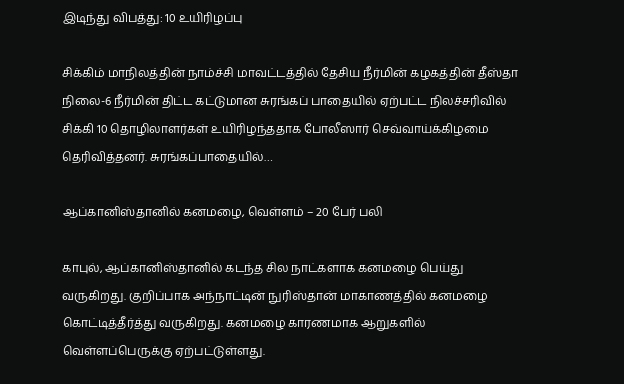இடிந்து விபத்து: 10 உயிரிழப்பு

சிக்கிம் மாநிலத்தின் நாம்ச்சி மாவட்டத்தில் தேசிய நீர்மின் கழகத்தின் தீஸ்தா நிலை-6 நீர்மின் திட்ட கட்டுமான சுரங்கப் பாதையில் ஏற்பட்ட நிலச்சரிவில் சிக்கி 10 தொழிலாளர்கள் உயிரிழந்ததாக போலீஸார் செவ்வாய்க்கிழமை தெரிவித்தனர். சுரங்கப்பாதையில்…

ஆப்கானிஸ்தானில் கனமழை, வெள்ளம் – 20 பேர் பலி

காபுல், ஆப்கானிஸ்தானில் கடந்த சில நாட்களாக கனமழை பெய்து வருகிறது. குறிப்பாக அந்நாட்டின் நுரிஸ்தான் மாகாணத்தில் கனமழை கொட்டித்தீர்த்து வருகிறது. கனமழை காரணமாக ஆறுகளில் வெள்ளப்பெருக்கு ஏற்பட்டுள்ளது.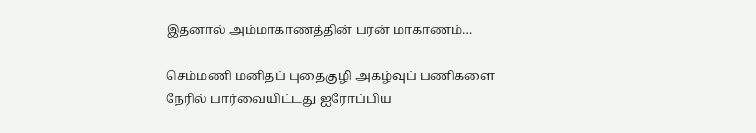இதனால் அம்மாகாணத்தின் பரன் மாகாணம்…

செம்மணி மனிதப் புதைகுழி அகழ்வுப் பணிகளை நேரில் பார்வையிட்டது ஐரோப்பிய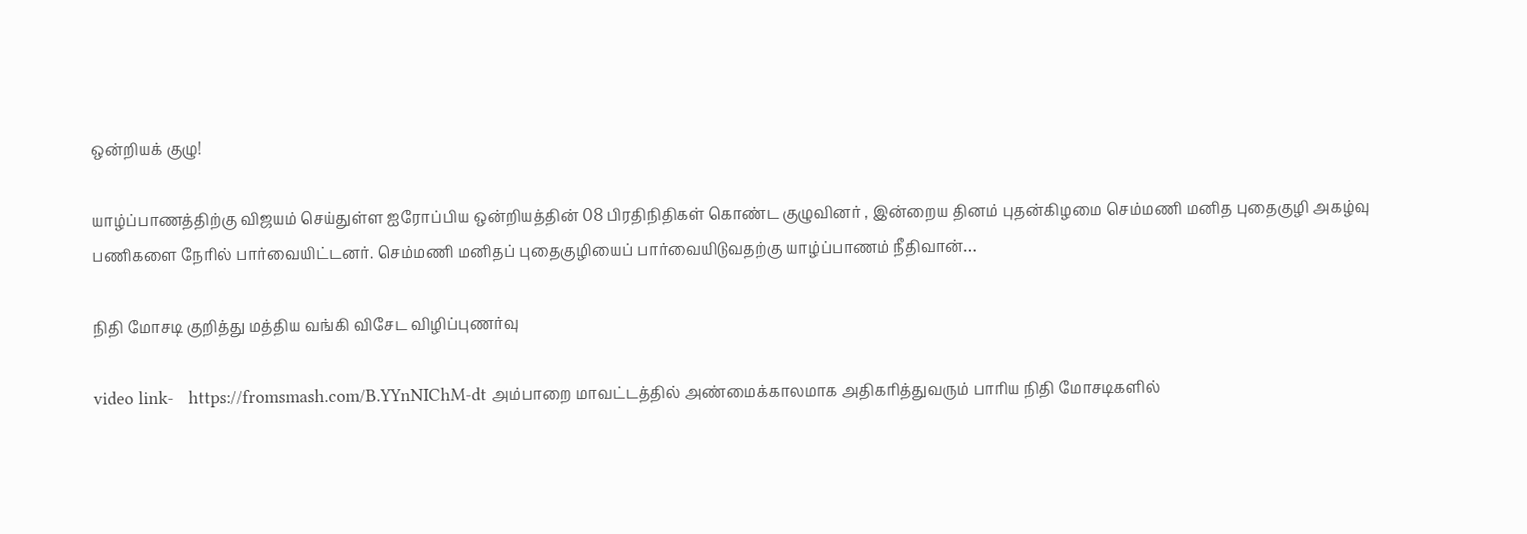ஒன்றியக் குழு!

யாழ்ப்பாணத்திற்கு விஜயம் செய்துள்ள ஐரோப்பிய ஒன்றியத்தின் 08 பிரதிநிதிகள் கொண்ட குழுவினர் , இன்றைய தினம் புதன்கிழமை செம்மணி மனித புதைகுழி அகழ்வு பணிகளை நேரில் பார்வையிட்டனர். செம்மணி மனிதப் புதைகுழியைப் பார்வையிடுவதற்கு யாழ்ப்பாணம் நீதிவான்…

நிதி மோசடி குறித்து மத்திய வங்கி விசேட விழிப்புணர்வு

video link-   https://fromsmash.com/B.YYnNIChM-dt அம்பாறை மாவட்டத்தில் அண்மைக்காலமாக அதிகரித்துவரும் பாரிய நிதி மோசடிகளில்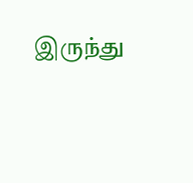இருந்து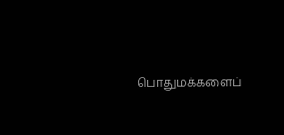பொதுமக்களைப்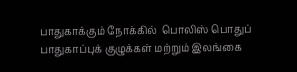பாதுகாக்கும் நோக்கில்  பொலிஸ் பொதுப் பாதுகாப்புக் குழுக்கள் மற்றும் இலங்கை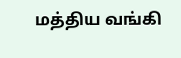மத்திய வங்கி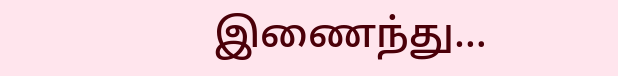இணைந்து…